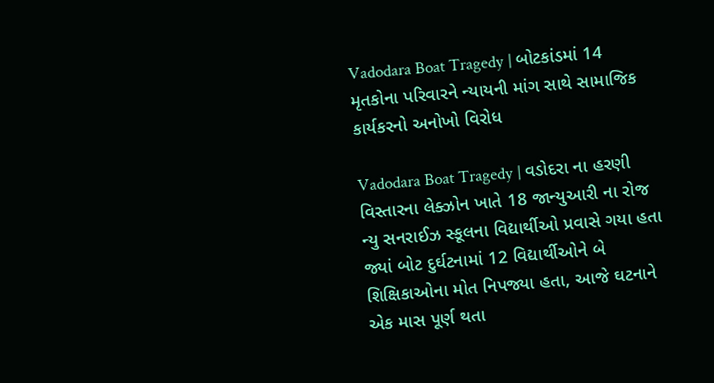Vadodara Boat Tragedy | બોટકાંડમાં 14 મૃતકોના પરિવારને ન્યાયની માંગ સાથે સામાજિક કાર્યકરનો અનોખો વિરોધ

Vadodara Boat Tragedy | વડોદરા ના હરણી વિસ્તારના લેક્ઝોન ખાતે 18 જાન્યુઆરી ના રોજ ન્યુ સનરાઈઝ સ્કૂલના વિદ્યાર્થીઓ પ્રવાસે ગયા હતા જ્યાં બોટ દુર્ઘટનામાં 12 વિદ્યાર્થીઓને બે શિક્ષિકાઓના મોત નિપજ્યા હતા, આજે ઘટનાને એક માસ પૂર્ણ થતા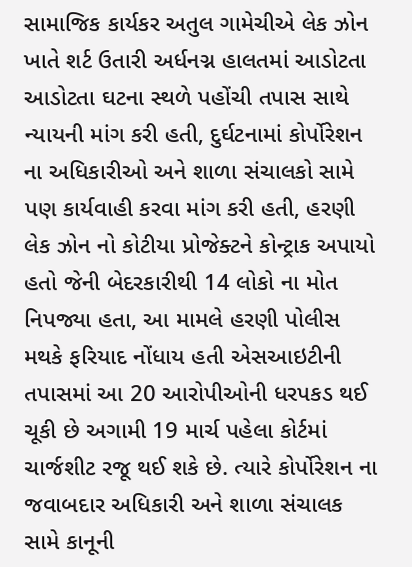સામાજિક કાર્યકર અતુલ ગામેચીએ લેક ઝોન ખાતે શર્ટ ઉતારી અર્ધનગ્ન હાલતમાં આડોટતા આડોટતા ઘટના સ્થળે પહોંચી તપાસ સાથે ન્યાયની માંગ કરી હતી, દુર્ઘટનામાં કોર્પોરેશન ના અધિકારીઓ અને શાળા સંચાલકો સામે પણ કાર્યવાહી કરવા માંગ કરી હતી, હરણી લેક ઝોન નો કોટીયા પ્રોજેક્ટને કોન્ટ્રાક અપાયો હતો જેની બેદરકારીથી 14 લોકો ના મોત નિપજ્યા હતા, આ મામલે હરણી પોલીસ મથકે ફરિયાદ નોંધાય હતી એસઆઇટીની તપાસમાં આ 20 આરોપીઓની ધરપકડ થઈ ચૂકી છે અગામી 19 માર્ચ પહેલા કોર્ટમાં ચાર્જશીટ રજૂ થઈ શકે છે. ત્યારે કોર્પોરેશન ના જવાબદાર અધિકારી અને શાળા સંચાલક સામે કાનૂની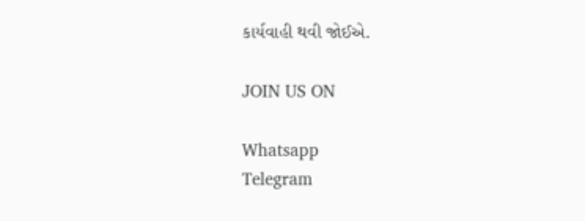કાર્યવાહી થવી જોઈએ.

JOIN US ON

Whatsapp
Telegram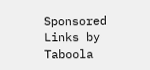Sponsored Links by Taboola